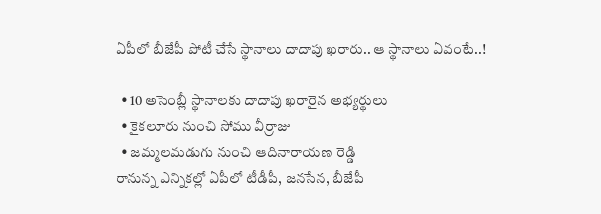ఏపీలో బీజేపీ పోటీ చేసే స్థానాలు దాదాపు ఖరారు.. ఆ స్థానాలు ఏవంటే..!

  • 10 అసెంబ్లీ స్థానాలకు దాదాపు ఖరారైన అభ్యర్థులు
  • కైకలూరు నుంచి సోము వీర్రాజు
  • జమ్మలమడుగు నుంచి ఆదినారాయణ రెడ్డి
రానున్న ఎన్నికల్లో ఏపీలో టీడీపీ, జనసేన, బీజేపీ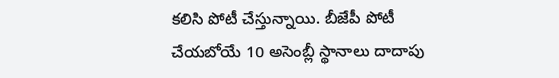కలిసి పోటీ చేస్తున్నాయి. బీజేపీ పోటీ చేయబోయే 10 అసెంబ్లీ స్థానాలు దాదాపు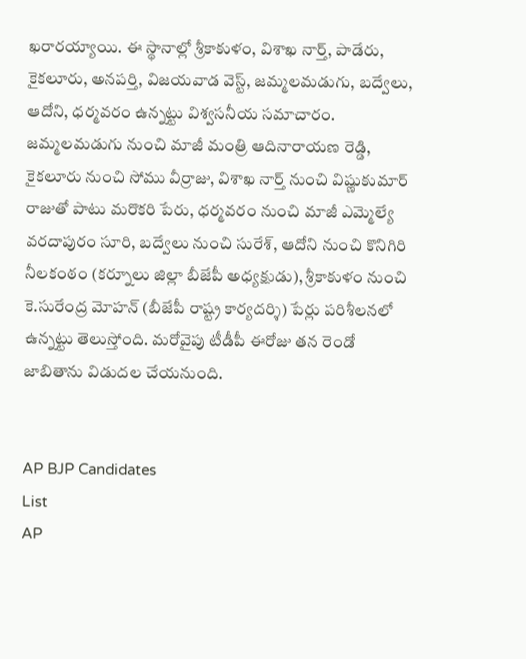ఖరారయ్యాయి. ఈ స్థానాల్లో శ్రీకాకుళం, విశాఖ నార్త్, పాడేరు, కైకలూరు, అనపర్తి, విజయవాడ వెస్ట్, జమ్మలమడుగు, బద్వేలు, ఆదోని, ధర్మవరం ఉన్నట్టు విశ్వసనీయ సమాచారం. జమ్మలమడుగు నుంచి మాజీ మంత్రి ఆదినారాయణ రెడ్డి, కైకలూరు నుంచి సోము వీర్రాజు, విశాఖ నార్త్ నుంచి విష్ణుకుమార్ రాజుతో పాటు మరొకరి పేరు, ధర్మవరం నుంచి మాజీ ఎమ్మెల్యే వరదాపురం సూరి, బద్వేలు నుంచి సురేశ్, ఆదోని నుంచి కొనిగిరి నీలకంఠం (కర్నూలు జిల్లా బీజేపీ అధ్యక్షుడు), శ్రీకాకుళం నుంచి కె.సురేంద్ర మోహన్ (బీజేపీ రాష్ట్ర కార్యదర్శి) పేర్లు పరిశీలనలో ఉన్నట్టు తెలుస్తోంది. మరోవైపు టీడీపీ ఈరోజు తన రెండో జాబితాను విడుదల చేయనుంది.


AP BJP Candidates
List
AP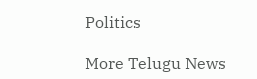Politics

More Telugu News